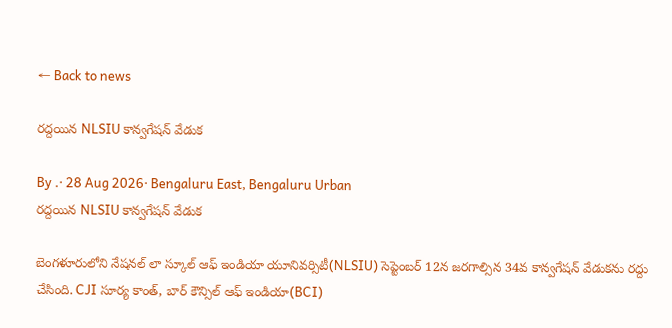← Back to news

రద్దయిన NLSIU కాన్వగేషన్ వేడుక

By .· 28 Aug 2026· Bengaluru East, Bengaluru Urban
రద్దయిన NLSIU కాన్వగేషన్ వేడుక

బెంగళూరులోని నేషనల్ లా స్కూల్ ఆఫ్ ఇండియా యూనివర్సిటీ(NLSIU) సెప్టెంబర్ 12న జరగాల్సిన 34వ కాన్వగేషన్ వేడుకను రద్దు చేసింది. CJI సూర్య కాంత్, బార్ కౌన్సిల్ ఆఫ్ ఇండియా(BCI)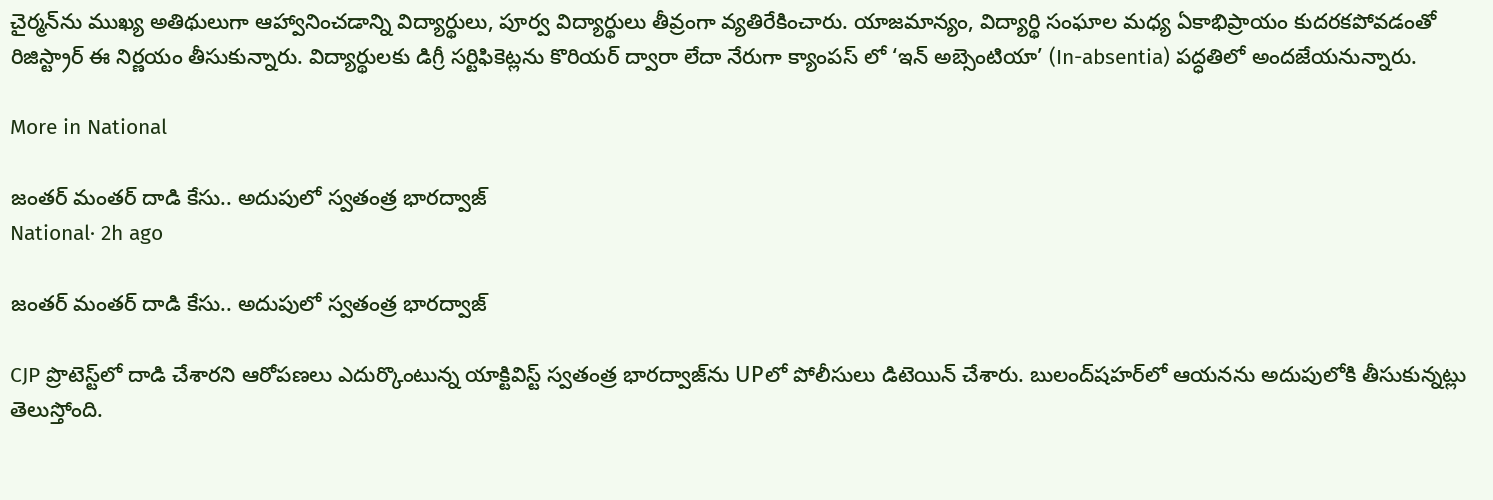చైర్మన్‌ను ముఖ్య అతిథులుగా ఆహ్వానించడాన్ని విద్యార్థులు, పూర్వ విద్యార్థులు తీవ్రంగా వ్యతిరేకించారు. యాజమాన్యం, విద్యార్థి సంఘాల మధ్య ఏకాభిప్రాయం కుదరకపోవడంతో రిజిస్ట్రార్ ఈ నిర్ణయం తీసుకున్నారు. విద్యార్థులకు డిగ్రీ సర్టిఫికెట్లను కొరియర్ ద్వారా లేదా నేరుగా క్యాంపస్ లో ‘ఇన్ అబ్సెంటియా’ (In-absentia) పద్ధతిలో అందజేయనున్నారు.

More in National

జంతర్ మంతర్ దాడి కేసు.. అదుపులో స్వతంత్ర భారద్వాజ్
National· 2h ago

జంతర్ మంతర్ దాడి కేసు.. అదుపులో స్వతంత్ర భారద్వాజ్

CJP ప్రొటెస్ట్‌లో దాడి చేశారని ఆరోపణలు ఎదుర్కొంటున్న యాక్టివిస్ట్ స్వతంత్ర భారద్వాజ్‌ను UPలో పోలీసులు డిటెయిన్ చేశారు. బులంద్‌షహర్‌లో ఆయనను అదుపులోకి తీసుకున్నట్లు తెలుస్తోంది.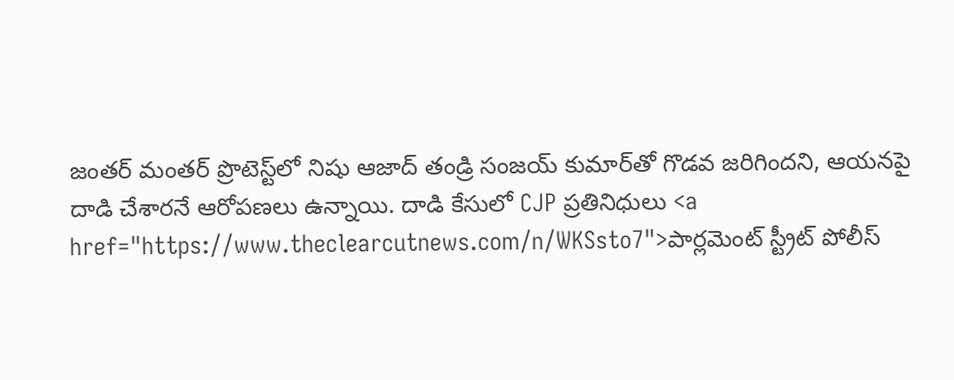జంతర్ మంతర్ ప్రొటెస్ట్‌లో నిషు ఆజాద్ తండ్రి సంజయ్ కుమార్‌తో గొడవ జరిగిందని, ఆయనపై దాడి చేశారనే ఆరోపణలు ఉన్నాయి. దాడి కేసులో CJP ప్రతినిధులు <a href="https://www.theclearcutnews.com/n/WKSsto7">పార్లమెంట్ స్ట్రీట్ పోలీస్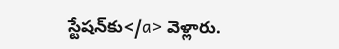స్టేషన్‌కు</a> వెళ్లారు.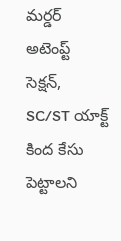మర్డర్ అటెంప్ట్ సెక్షన్, SC/ST యాక్ట్‌ కింద కేసు పెట్టాలని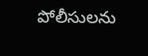పోలీసులను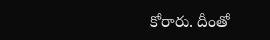కోరారు. దీంతో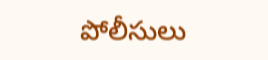పోలీసులు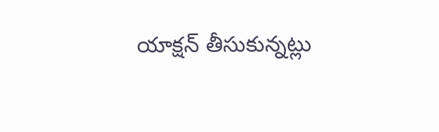యాక్షన్ తీసుకున్నట్లు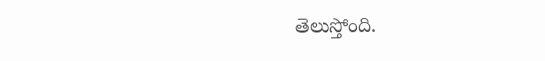తెలుస్తోంది.